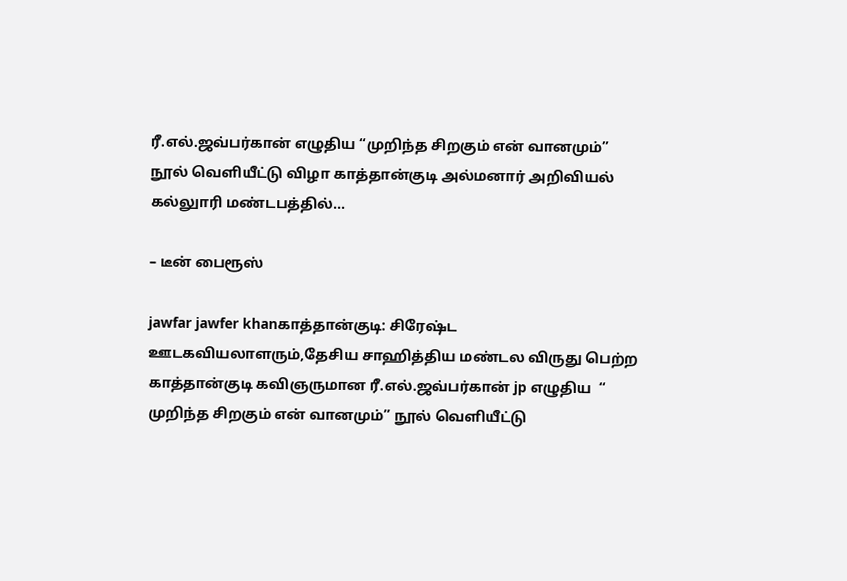ரீ.எல்.ஜவ்பர்கான் எழுதிய “முறிந்த சிறகும் என் வானமும்” நூல் வெளியீட்டு விழா காத்தான்குடி அல்மனார் அறிவியல் கல்லுாரி மண்டபத்தில்…

– டீன் பைரூஸ்

jawfar jawfer khanகாத்தான்குடி: சிரேஷ்ட ஊடகவியலாளரும்,தேசிய சாஹித்திய மண்டல விருது பெற்ற காத்தான்குடி கவிஞருமான ரீ.எல்.ஜவ்பர்கான் jp எழுதிய  “ முறிந்த சிறகும் என் வானமும்” நூல் வெளியீட்டு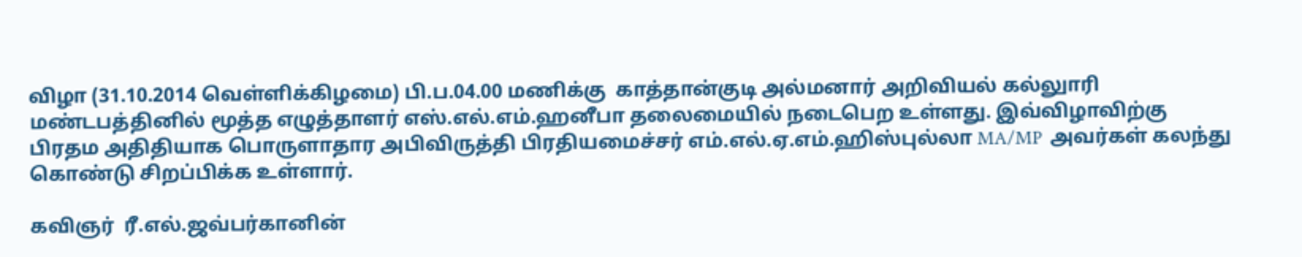விழா (31.10.2014 வெள்ளிக்கிழமை) பி.ப.04.00 மணிக்கு  காத்தான்குடி அல்மனார் அறிவியல் கல்லுாரி மண்டபத்தினில் மூத்த எழுத்தாளர் எஸ்.எல்.எம்.ஹனீபா தலைமையில் நடைபெற உள்ளது. இவ்விழாவிற்கு பிரதம அதிதியாக பொருளாதார அபிவிருத்தி பிரதியமைச்சர் எம்.எல்.ஏ.எம்.ஹிஸ்புல்லா MA/MP  அவர்கள் கலந்து கொண்டு சிறப்பிக்க உள்ளார்.

கவிஞர்  ரீ.எல்.ஜவ்பர்கானின்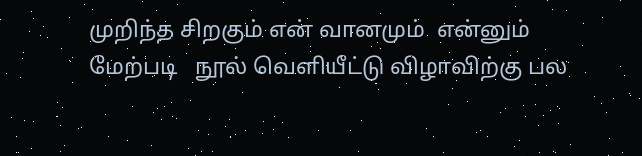முறிந்த சிறகும் என் வானமும்  என்னும் மேற்படி   நூல் வெளியீட்டு விழாவிற்கு பல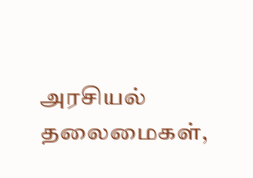அரசியல் தலைமைகள்,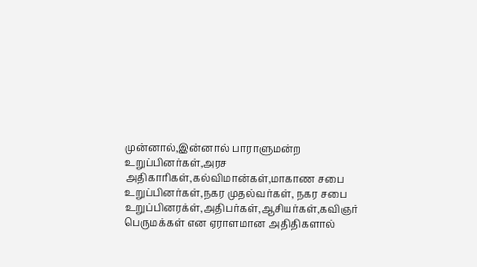முன்னால்,இன்னால் பாராளுமன்ற உறுப்பினர்கள்,அரச அதிகாரிகள்,கல்விமான்கள்,மாகாண சபை உறுப்பினர்கள்,நகர முதல்வர்கள், நகர சபை உறுப்பினரக்ள்,அதிபர்கள்,ஆசியர்கள்,கவிஞர் பெருமக்கள் என ஏராளமான அதிதிகளால்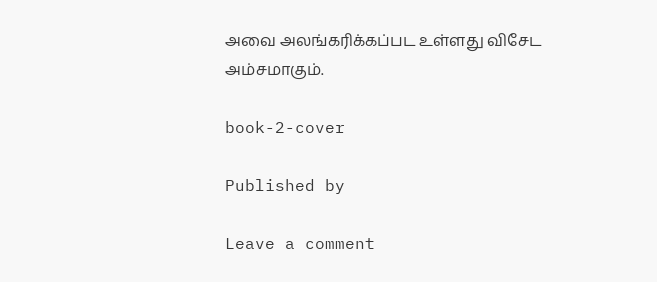அவை அலங்கரிக்கப்பட உள்ளது விசேட அம்சமாகும்.

book-2-cover

Published by

Leave a comment